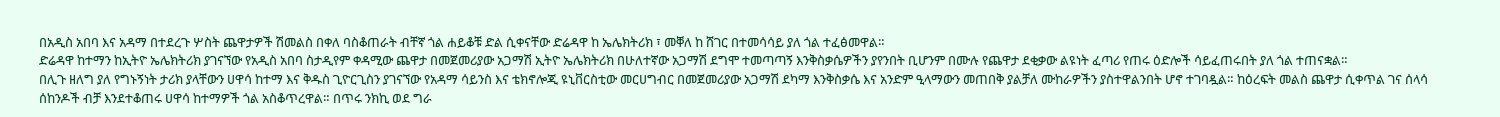በአዲስ አበባ እና አዳማ በተደረጉ ሦስት ጨዋታዎች ሽመልስ በቀለ ባስቆጠራት ብቸኛ ጎል ሐይቆቹ ድል ሲቀናቸው ድሬዳዋ ከ ኤሌክትሪክ ፣ መቐለ ከ ሸገር በተመሳሳይ ያለ ጎል ተፈፅመዋል።
ድሬዳዋ ከተማን ከኢትዮ ኤሌክትሪክ ያገናኘው የአዲስ አበባ ስታዲየም ቀዳሚው ጨዋታ በመጀመሪያው አጋማሽ ኢትዮ ኤሌክትሪክ በሁለተኛው አጋማሽ ደግሞ ተመጣጣኝ እንቅስቃሴዎችን ያየንበት ቢሆንም በሙሉ የጨዋታ ደቂቃው ልዩነት ፈጣሪ የጠሩ ዕድሎች ሳይፈጠሩበት ያለ ጎል ተጠናቋል።
በሊጉ ዘለግ ያለ የግኑኝነት ታሪክ ያላቸውን ሀዋሳ ከተማ እና ቅዱስ ጊዮርጊስን ያገናኘው የአዳማ ሳይንስ እና ቴክኖሎጂ ዩኒቨርስቲው መርሀግብር በመጀመሪያው አጋማሽ ደካማ እንቅስቃሴ እና አንድም ዒላማውን መጠበቅ ያልቻለ ሙከራዎችን ያስተዋልንበት ሆኖ ተገባዷል። ከዕረፍት መልስ ጨዋታ ሲቀጥል ገና ሰላሳ ሰከንዶች ብቻ እንደተቆጠሩ ሀዋሳ ከተማዎች ጎል አስቆጥረዋል። በጥሩ ንክኪ ወደ ግራ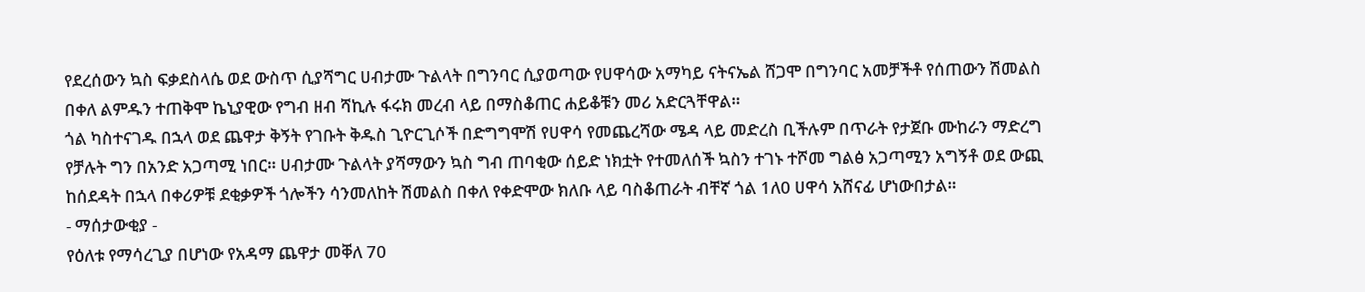የደረሰውን ኳስ ፍቃደስላሴ ወደ ውስጥ ሲያሻግር ሀብታሙ ጉልላት በግንባር ሲያወጣው የሀዋሳው አማካይ ናትናኤል ሸጋሞ በግንባር አመቻችቶ የሰጠውን ሽመልስ በቀለ ልምዱን ተጠቅሞ ኬኒያዊው የግብ ዘብ ሻኪሉ ፋሩክ መረብ ላይ በማስቆጠር ሐይቆቹን መሪ አድርጓቸዋል።
ጎል ካስተናገዱ በኋላ ወደ ጨዋታ ቅኝት የገቡት ቅዱስ ጊዮርጊሶች በድግግሞሽ የሀዋሳ የመጨረሻው ሜዳ ላይ መድረስ ቢችሉም በጥራት የታጀቡ ሙከራን ማድረግ የቻሉት ግን በአንድ አጋጣሚ ነበር። ሀብታሙ ጉልላት ያሻማውን ኳስ ግብ ጠባቂው ሰይድ ነክቷት የተመለሰች ኳስን ተገኑ ተሾመ ግልፅ አጋጣሚን አግኝቶ ወደ ውጪ ከሰደዳት በኋላ በቀሪዎቹ ደቂቃዎች ጎሎችን ሳንመለከት ሽመልስ በቀለ የቀድሞው ክለቡ ላይ ባስቆጠራት ብቸኛ ጎል 1ለ0 ሀዋሳ አሸናፊ ሆነውበታል።
- ማሰታውቂያ -
የዕለቱ የማሳረጊያ በሆነው የአዳማ ጨዋታ መቐለ 70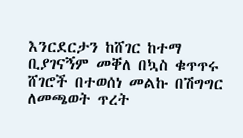እንርደርታን ከሸገር ከተማ ቢያገናኝም መቐለ በኳስ ቁጥጥሩ ሸገሮች በተወሰነ መልኩ በሽግግር ለመጫወት ጥረት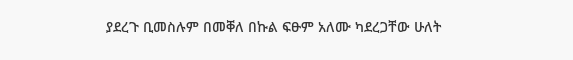ያደረጉ ቢመስሉም በመቐለ በኩል ፍፁም አለሙ ካደረጋቸው ሁለት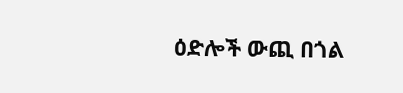ዕድሎች ውጪ በጎል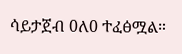ሳይታጀብ 0ለ0 ተፈፅሟል።